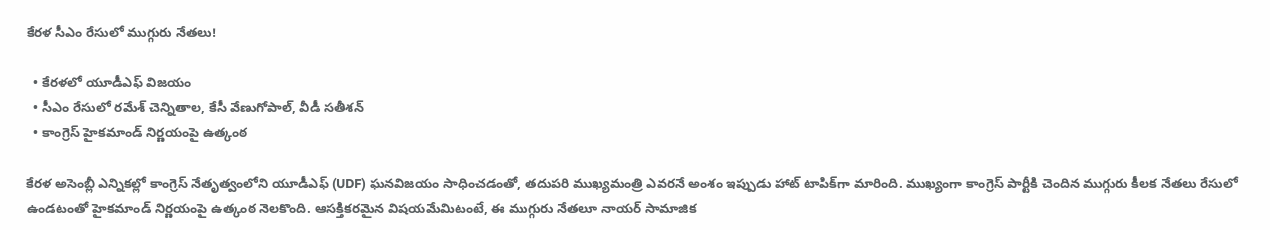కేరళ సీఎం రేసులో ముగ్గురు నేతలు!

  • కేరళలో యూడీఎఫ్ విజయం
  • సీఎం రేసులో రమేశ్ చెన్నితాల, కేసీ వేణుగోపాల్, వీడీ సతీశన్
  • కాంగ్రెస్ హైకమాండ్ నిర్ణయంపై ఉత్కంఠ

కేరళ అసెంబ్లీ ఎన్నికల్లో కాంగ్రెస్ నేతృత్వంలోని యూడీఎఫ్ (UDF) ఘనవిజయం సాధించడంతో, తదుపరి ముఖ్యమంత్రి ఎవరనే అంశం ఇప్పుడు హాట్ టాపిక్‌గా మారింది. ముఖ్యంగా కాంగ్రెస్ పార్టీకి చెందిన ముగ్గురు కీలక నేతలు రేసులో ఉండటంతో హైకమాండ్ నిర్ణయంపై ఉత్కంఠ నెలకొంది. ఆసక్తికరమైన విషయమేమిటంటే, ఈ ముగ్గురు నేతలూ నాయర్ సామాజిక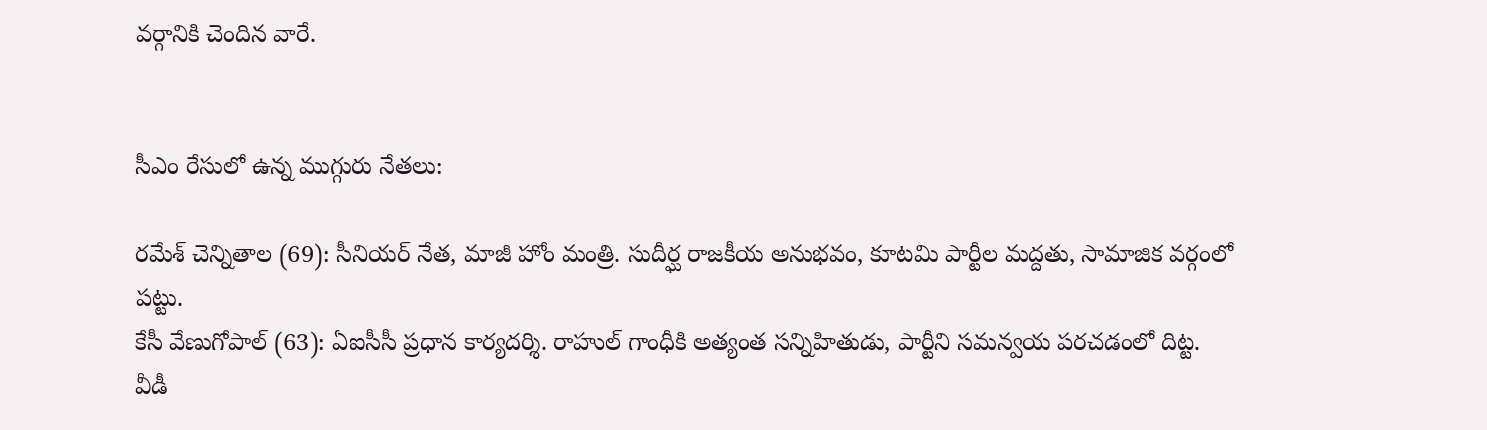వర్గానికి చెందిన వారే.


సీఎం రేసులో ఉన్న ముగ్గురు నేతలు:

రమేశ్ చెన్నితాల (69): సీనియర్ నేత, మాజీ హోం మంత్రి. సుదీర్ఘ రాజకీయ అనుభవం, కూటమి పార్టీల మద్దతు, సామాజిక వర్గంలో పట్టు.
కేసీ వేణుగోపాల్ (63): ఏఐసీసీ ప్రధాన కార్యదర్శి. రాహుల్ గాంధీకి అత్యంత సన్నిహితుడు, పార్టీని సమన్వయ పరచడంలో దిట్ట.
వీడీ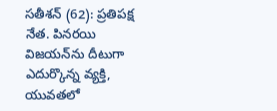సతీశన్ (62): ప్రతిపక్ష నేత. పినరయి విజయన్‌ను దీటుగా ఎదుర్కొన్న వ్యక్తి, యువతలో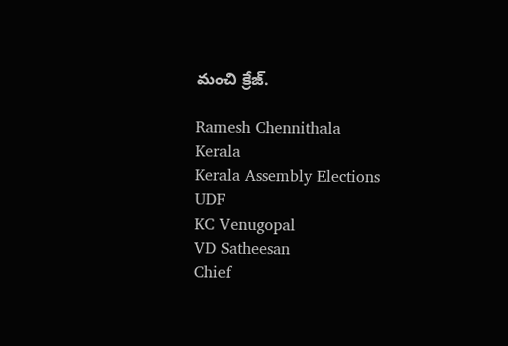మంచి క్రేజ్.

Ramesh Chennithala
Kerala
Kerala Assembly Elections
UDF
KC Venugopal
VD Satheesan
Chief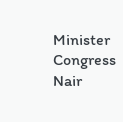Minister
Congress
Nair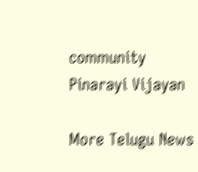community
Pinarayi Vijayan

More Telugu News